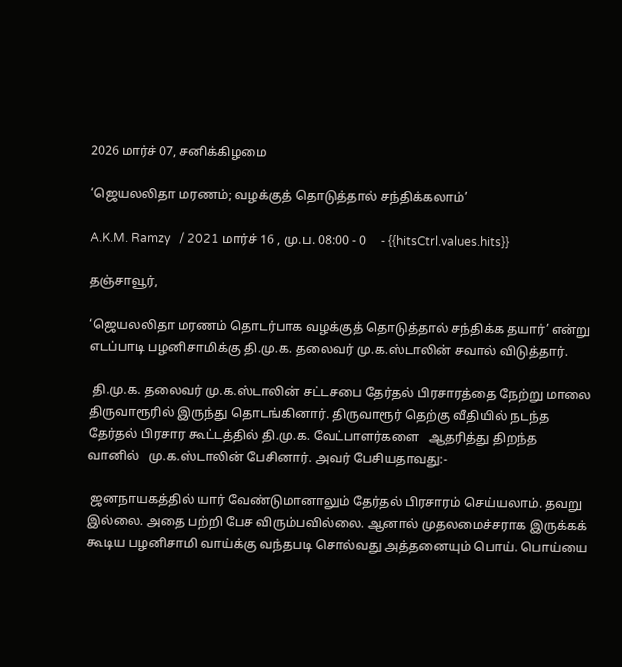2026 மார்ச் 07, சனிக்கிழமை

‘ஜெயலலிதா மரணம்; வழக்குத் தொடுத்தால் சந்திக்கலாம்’

A.K.M. Ramzy   / 2021 மார்ச் 16 , மு.ப. 08:00 - 0     - {{hitsCtrl.values.hits}}

தஞ்சாவூர்,

‘ஜெயலலிதா மரணம் தொடர்பாக வழக்குத் தொடுத்தால் சந்திக்க தயார்’ என்று எடப்பாடி பழனிசாமிக்கு தி.மு.க. தலைவர் மு.க.ஸ்டாலின் சவால் விடுத்தார்.

 தி.மு.க. தலைவர் மு.க.ஸ்டாலின் சட்டசபை தேர்தல் பிரசாரத்தை நேற்று மாலை திருவாரூரில் இருந்து தொடங்கினார். திருவாரூர் தெற்கு வீதியில் நடந்த தேர்தல் பிரசார கூட்டத்தில் தி.மு.க. வேட்பாளர்களை   ஆதரித்து திறந்த வானில்   மு.க.ஸ்டாலின் பேசினார். அவர் பேசியதாவது:-

 ஜனநாயகத்தில் யார் வேண்டுமானாலும் தேர்தல் பிரசாரம் செய்யலாம். தவறு இல்லை. அதை பற்றி பேச விரும்பவில்லை. ஆனால் முதலமைச்சராக இருக்கக் கூடிய பழனிசாமி வாய்க்கு வந்தபடி சொல்வது அத்தனையும் பொய். பொய்யை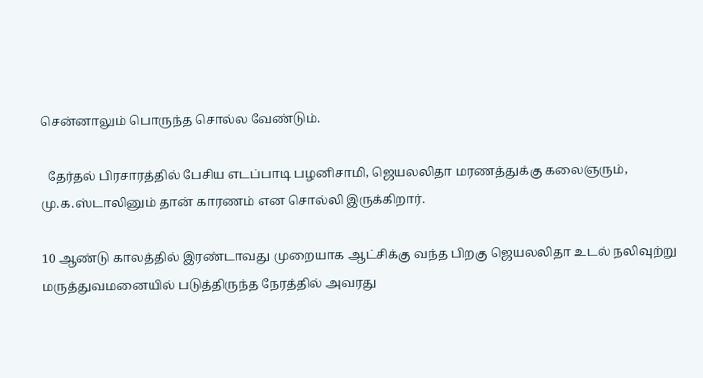சென்னாலும் பொருந்த சொல்ல வேண்டும்.

  தேர்தல் பிரசாரத்தில் பேசிய எடப்பாடி பழனிசாமி, ஜெயலலிதா மரணத்துக்கு கலைஞரும், மு.க.ஸ்டாலினும் தான் காரணம் என சொல்லி இருக்கிறார்.

10 ஆண்டு காலத்தில் இரண்டாவது முறையாக ஆட்சிக்கு வந்த பிறகு ஜெயலலிதா உடல் நலிவுற்று மருத்துவமனையில் படுத்திருந்த நேரத்தில் அவரது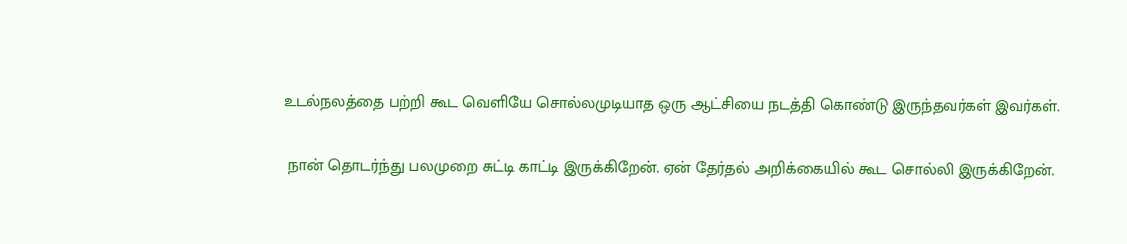உடல்நலத்தை பற்றி கூட வெளியே சொல்லமுடியாத ஒரு ஆட்சியை நடத்தி கொண்டு இருந்தவர்கள் இவர்கள்.

 நான் தொடர்ந்து பலமுறை சுட்டி காட்டி இருக்கிறேன். ஏன் தேர்தல் அறிக்கையில் கூட சொல்லி இருக்கிறேன்.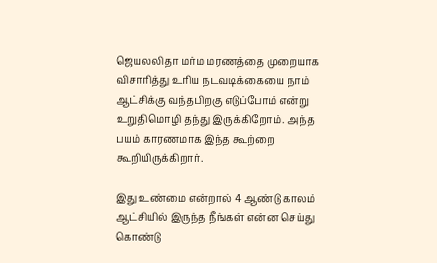ஜெயலலிதா மர்ம மரணத்தை முறையாக விசாரித்து உரிய நடவடிக்கையை நாம் ஆட்சிக்கு வந்தபிறகு எடுப்போம் என்று உறுதிமொழி தந்து இருக்கிறோம். அந்த பயம் காரணமாக இந்த கூற்றை கூறியிருக்கிறார்.

இது உண்மை என்றால் 4 ஆண்டு காலம் ஆட்சியில் இருந்த நீங்கள் என்ன செய்து கொண்டு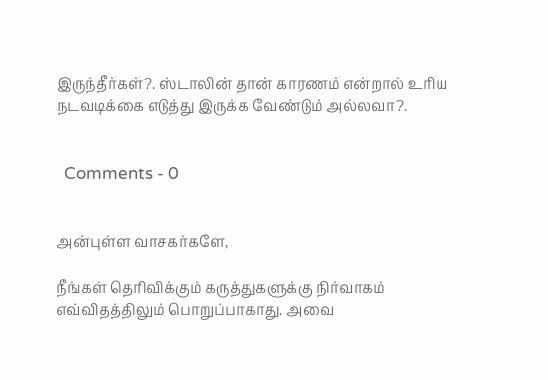இருந்தீர்கள்?. ஸ்டாலின் தான் காரணம் என்றால் உரிய நடவடிக்கை எடுத்து இருக்க வேண்டும் அல்லவா?.


  Comments - 0


அன்புள்ள வாசகர்களே,

நீங்கள் தெரிவிக்கும் கருத்துகளுக்கு நிர்வாகம் எவ்விதத்திலும் பொறுப்பாகாது. அவை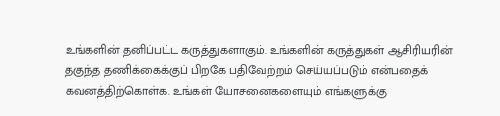உங்களின் தனிப்பட்ட கருத்துகளாகும். உங்களின் கருத்துகள் ஆசிரியரின் தகுந்த தணிக்கைக்குப் பிறகே பதிவேற்றம் செய்யப்படும் என்பதைக் கவனத்திற்கொள்க. உங்கள் யோசனைகளையும் எங்களுக்கு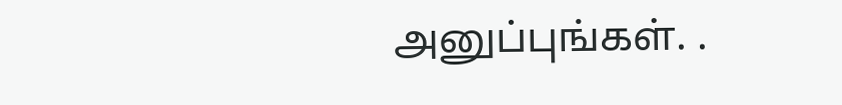அனுப்புங்கள். .